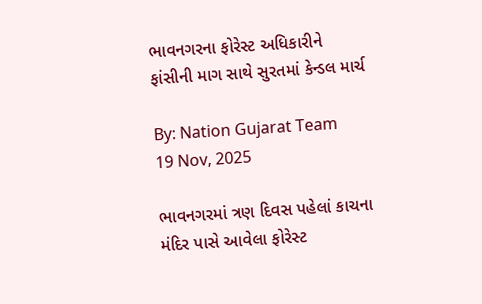ભાવનગરના ફોરેસ્ટ અધિકારીને ફાંસીની માગ સાથે સુરતમાં કેન્ડલ માર્ચ

By: Nation Gujarat Team
19 Nov, 2025

ભાવનગરમાં ત્રણ દિવસ પહેલાં કાચના મંદિર પાસે આવેલા ફોરેસ્ટ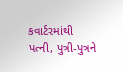કવાર્ટરમાંથી પત્ની, પુત્રી-પુત્રને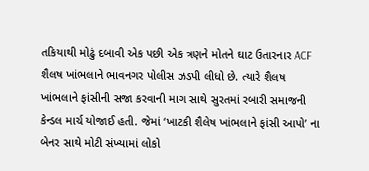તકિયાથી મોઢું દબાવી એક પછી એક ત્રણને મોતને ઘાટ ઉતારનાર ACF શૈલષ ખાંભલાને ભાવનગર પોલીસ ઝડપી લીધો છે. ત્યારે શૈલષ ખાંભલાને ફાંસીની સજા કરવાની માગ સાથે સુરતમાં રબારી સમાજની કેન્ડલ માર્ચ યોજાઈ હતી. જેમાં ‘ખાટકી શૈલેષ ખાંભલાને ફાંસી આપો’ ના બેનર સાથે મોટી સંખ્યામાં લોકો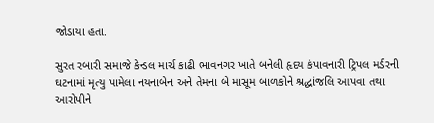જોડાયા હતા.

સુરત રબારી સમાજે કેન્ડલ માર્ચ કાઢી ભાવનગર ખાતે બનેલી હૃદય કંપાવનારી ટ્રિપલ મર્ડરની ઘટનામાં મૃત્યુ પામેલા નયનાબેન અને તેમના બે માસૂમ બાળકોને શ્રદ્ધાંજલિ આપવા તથા આરોપીને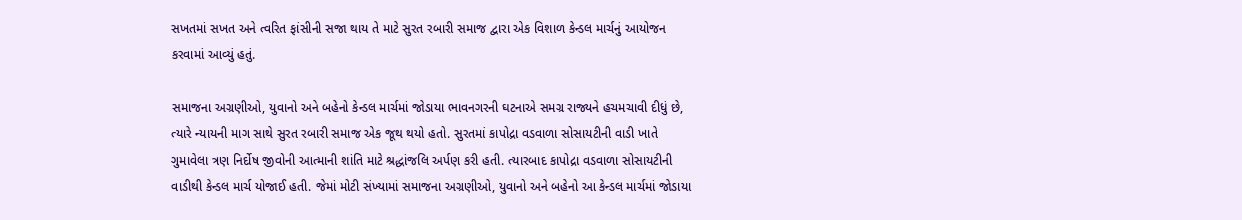સખતમાં સખત અને ત્વરિત ફાંસીની સજા થાય તે માટે સુરત રબારી સમાજ દ્વારા એક વિશાળ કેન્ડલ માર્ચનું આયોજન કરવામાં આવ્યું હતું.

સમાજના અગ્રણીઓ, યુવાનો અને બહેનો કેન્ડલ માર્ચમાં જોડાયા ભાવનગરની ઘટનાએ સમગ્ર રાજ્યને હચમચાવી દીધું છે, ત્યારે ન્યાયની માગ સાથે સુરત રબારી સમાજ એક જૂથ થયો હતો. સુરતમાં કાપોદ્રા વડવાળા સોસાયટીની વાડી ખાતે ગુમાવેલા ત્રણ નિર્દોષ જીવોની આત્માની શાંતિ માટે શ્રદ્ધાંજલિ અર્પણ કરી હતી. ત્યારબાદ કાપોદ્રા વડવાળા સોસાયટીની વાડીથી કેન્ડલ માર્ચ યોજાઈ હતી. જેમાં મોટી સંખ્યામાં સમાજના અગ્રણીઓ, યુવાનો અને બહેનો આ કેન્ડલ માર્ચમાં જોડાયા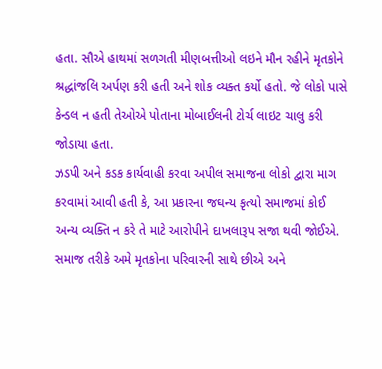હતા. સૌએ હાથમાં સળગતી મીણબત્તીઓ લઇને મૌન રહીને મૃતકોને શ્રદ્ધાંજલિ અર્પણ કરી હતી અને શોક વ્યક્ત કર્યો હતો. જે લોકો પાસે કેન્ડલ ન હતી તેઓએ પોતાના મોબાઈલની ટોર્ચ લાઇટ ચાલુ કરી જોડાયા હતા.
ઝડપી અને કડક કાર્યવાહી કરવા અપીલ સમાજના લોકો દ્વારા માગ કરવામાં આવી હતી કે, આ પ્રકારના જઘન્ય કૃત્યો સમાજમાં કોઈ અન્ય વ્યક્તિ ન કરે તે માટે આરોપીને દાખલારૂપ સજા થવી જોઈએ. સમાજ તરીકે અમે મૃતકોના પરિવારની સાથે છીએ અને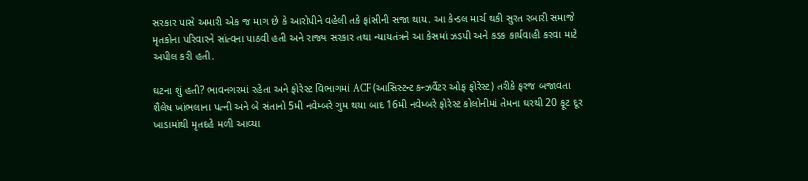સરકાર પાસે અમારી એક જ માગ છે કે આરોપીને વહેલી તકે ફાંસીની સજા થાય. આ કેન્ડલ માર્ચ થકી સુરત રબારી સમાજે મૃતકોના પરિવારને સાંત્વના પાઠવી હતી અને રાજ્ય સરકાર તથા ન્યાયતંત્રને આ કેસમાં ઝડપી અને કડક કાર્યવાહી કરવા માટે અપીલ કરી હતી.

ઘટના શું હતી? ભાવનગરમાં રહેતા અને ફોરેસ્ટ વિભાગમાં ACF (આસિસ્ટન્ટ કન્ઝર્વેટર ઓફ ફોરેસ્ટ) તરીકે ફરજ બજાવતા શૈલેષ ખાંભલાના પત્ની અને બે સંતાનો 5મી નવેમ્બરે ગુમ થયા બાદ 16મી નવેમ્બરે ફોરેસ્ટ કોલોનીમાં તેમના ઘરથી 20 ફૂટ દૂર ખાડામાંથી મૃતદહે મળી આવ્યા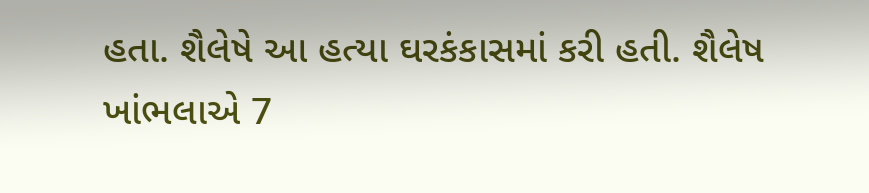હતા. શૈલેષે આ હત્યા ઘરકંકાસમાં કરી હતી. શૈલેષ ખાંભલાએ 7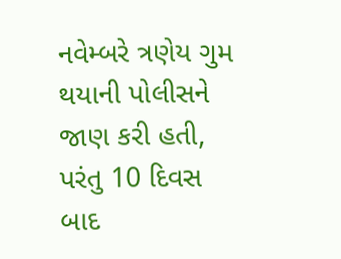નવેમ્બરે ત્રણેય ગુમ થયાની પોલીસને જાણ કરી હતી, પરંતુ 10 દિવસ બાદ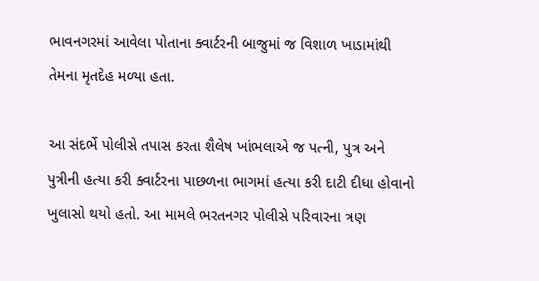ભાવનગરમાં આવેલા પોતાના ક્વાર્ટરની બાજુમાં જ વિશાળ ખાડામાંથી તેમના મૃતદેહ મળ્યા હતા.

આ સંદર્ભે પોલીસે તપાસ કરતા શૈલેષ ખાંભલાએ જ પત્ની, પુત્ર અને પુત્રીની હત્યા કરી ક્વાર્ટરના પાછળના ભાગમાં હત્યા કરી દાટી દીધા હોવાનો ખુલાસો થયો હતો. આ મામલે ભરતનગર પોલીસે પરિવારના ત્રણ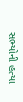સભ્યોની હત્યા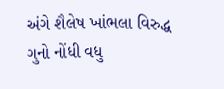અંગે શૈલેષ ખાંભલા વિરુદ્ધ ગુનો નોંધી વધુ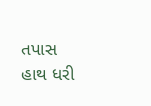તપાસ હાથ ધરી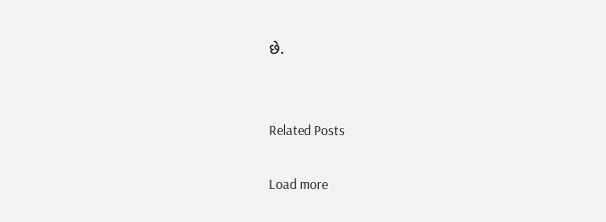છે.


Related Posts

Load more